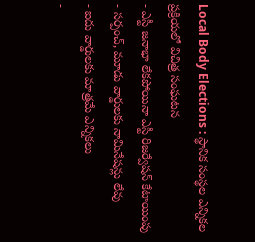Local Body Elections : స్థానిక సంస్థల ఎన్నికల ప్రక్రియలో విచిత్ర సంఘటన
- ఎస్టీ జనాభా లేకపోయినా ఎస్టీ రిజర్వేషన్ కేటాయింపు
- సర్పంచ్, మూడు వార్డులకు నామినేషన్లు లేవు
- ఐదు వార్డులకు మాత్రమే ఎన్నికలు
-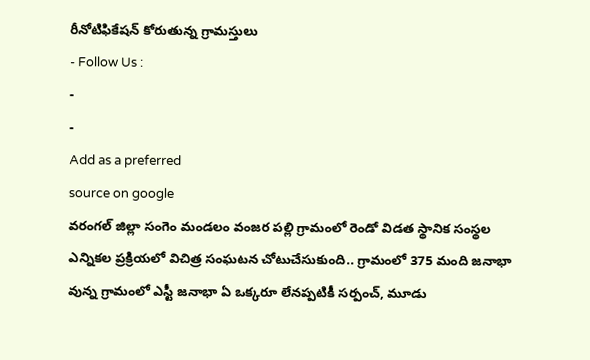రీనోటిఫికేషన్ కోరుతున్న గ్రామస్తులు
- Follow Us :
-
-
Add as a preferred
source on google
వరంగల్ జిల్లా సంగెం మండలం వంజర పల్లి గ్రామంలో రెండో విడత స్థానిక సంస్థల ఎన్నికల ప్రక్రియలో విచిత్ర సంఘటన చోటుచేసుకుంది.. గ్రామంలో 375 మంది జనాభా వున్న గ్రామంలో ఎస్టీ జనాభా ఏ ఒక్కరూ లేనప్పటికీ సర్పంచ్, మూడు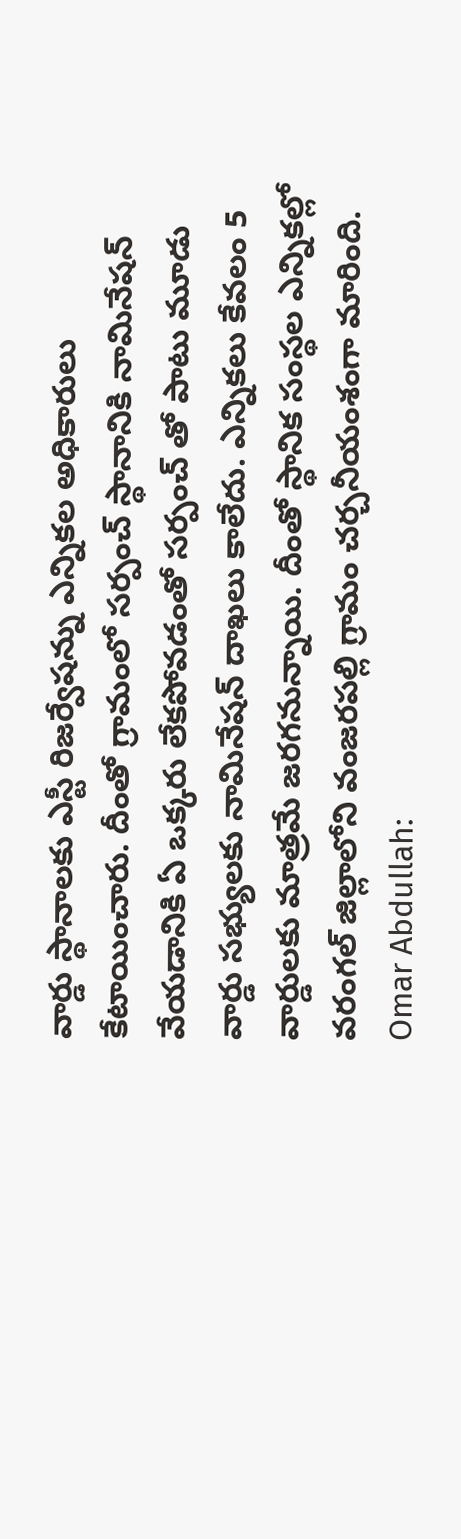వార్డు స్థానాలకు ఎస్టీ రిజర్వేషన్ను ఎన్నికల అధికారులు కేటాయించారు. దీంతో గ్రామంలో సర్పంచ్ స్థానానికి నామినేషన్ వేయడానికి ఏ ఒక్కరు లేకపోవడంతో సర్పంచ్ తో పాటు మూడు వార్డు సభ్యులకు నామినేషన్ దాఖలు కాలేదు. ఎన్నికలు కేవలం 5 వార్డులకు మాత్రమే జరగనున్నాయి. దీంతో స్థానిక సంస్థల ఎన్నికల్లో వరంగల్ జిల్లాలోని వంజరపల్లి గ్రామం చర్చనీయంశంగా మారింది.
Omar Abdullah: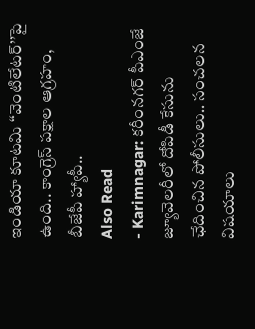ఇండియా కూటమి ‘‘వెంటిలేటర్’’పై ఉంది.. కాంగ్రెస్ పక్షాల ఆగ్రహం, బీజేపీ హ్యాపీ..
Also Read
- Karimnagar: కరీంనగర్ పీఎంజే జ్యూవెలరీలో దోపిడీ కేసును ఛేదించిన పోలీసులు.. సంచలన విషయాలు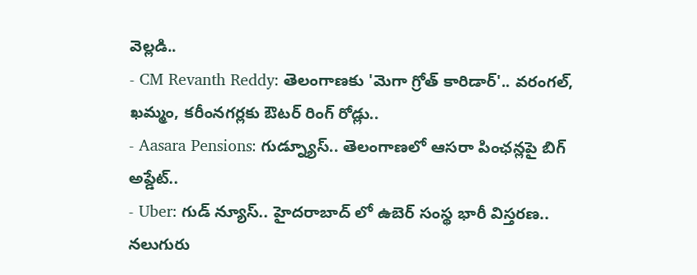వెల్లడి..
- CM Revanth Reddy: తెలంగాణకు 'మెగా గ్రోత్ కారిడార్'.. వరంగల్, ఖమ్మం, కరీంనగర్లకు ఔటర్ రింగ్ రోడ్లు..
- Aasara Pensions: గుడ్న్యూస్.. తెలంగాణలో ఆసరా పింఛన్లపై బిగ్ అప్డేట్..
- Uber: గుడ్ న్యూస్.. హైదరాబాద్ లో ఉబెర్ సంస్థ భారీ విస్తరణ..
నలుగురు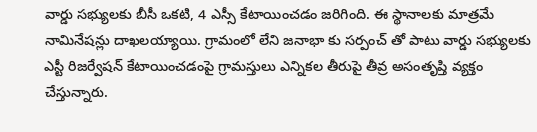వార్డు సభ్యులకు బీసీ ఒకటి, 4 ఎస్సీ కేటాయించడం జరిగింది. ఈ స్థానాలకు మాత్రమే నామినేషన్లు దాఖలయ్యాయి. గ్రామంలో లేని జనాభా కు సర్పంచ్ తో పాటు వార్డు సభ్యులకు ఎస్టీ రిజర్వేషన్ కేటాయించడంపై గ్రామస్తులు ఎన్నికల తీరుపై తీవ్ర అసంతృప్తి వ్యక్తం చేస్తున్నారు.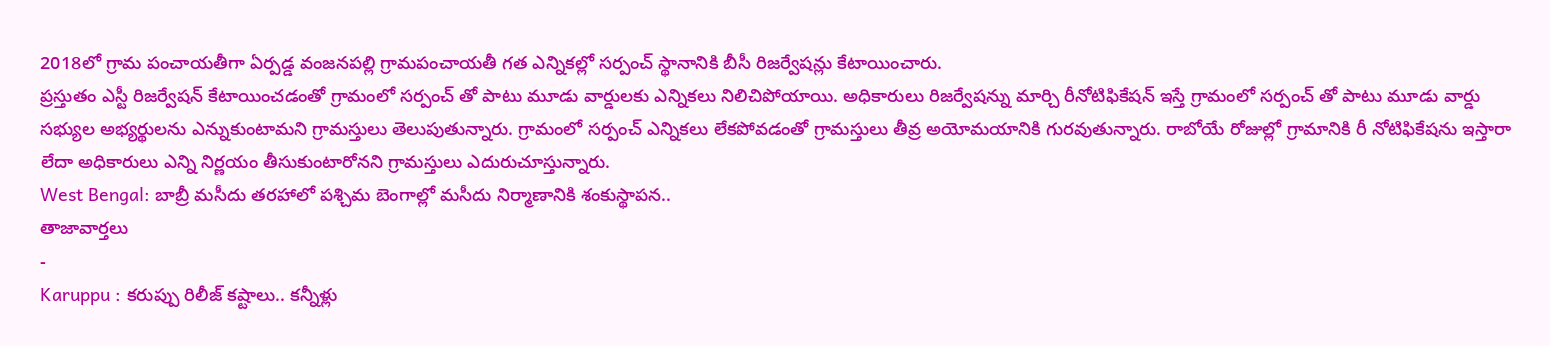2018లో గ్రామ పంచాయతీగా ఏర్పడ్డ వంజనపల్లి గ్రామపంచాయతీ గత ఎన్నికల్లో సర్పంచ్ స్థానానికి బీసీ రిజర్వేషన్లు కేటాయించారు.
ప్రస్తుతం ఎస్టీ రిజర్వేషన్ కేటాయించడంతో గ్రామంలో సర్పంచ్ తో పాటు మూడు వార్డులకు ఎన్నికలు నిలిచిపోయాయి. అధికారులు రిజర్వేషన్ను మార్చి రీనోటిఫికేషన్ ఇస్తే గ్రామంలో సర్పంచ్ తో పాటు మూడు వార్డు సభ్యుల అభ్యర్థులను ఎన్నుకుంటామని గ్రామస్తులు తెలుపుతున్నారు. గ్రామంలో సర్పంచ్ ఎన్నికలు లేకపోవడంతో గ్రామస్తులు తీవ్ర అయోమయానికి గురవుతున్నారు. రాబోయే రోజుల్లో గ్రామానికి రీ నోటిఫికేషను ఇస్తారా లేదా అధికారులు ఎన్ని నిర్ణయం తీసుకుంటారోనని గ్రామస్తులు ఎదురుచూస్తున్నారు.
West Bengal: బాబ్రీ మసీదు తరహాలో పశ్చిమ బెంగాల్లో మసీదు నిర్మాణానికి శంకుస్థాపన..
తాజావార్తలు
-
Karuppu : కరుప్పు రిలీజ్ కష్టాలు.. కన్నీళ్లు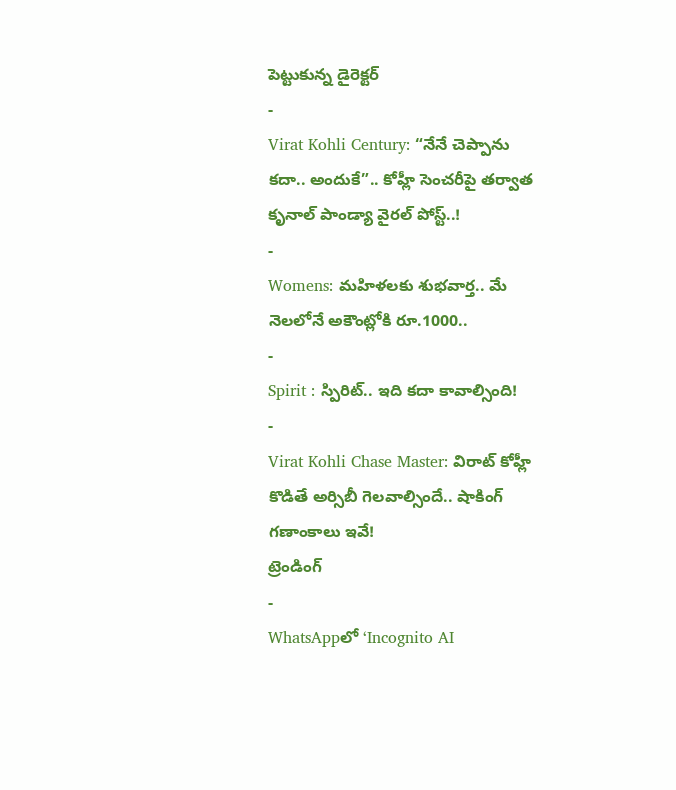పెట్టుకున్న డైరెక్టర్
-
Virat Kohli Century: “నేనే చెప్పాను కదా.. అందుకే”.. కోహ్లీ సెంచరీపై తర్వాత కృనాల్ పాండ్యా వైరల్ పోస్ట్..!
-
Womens: మహిళలకు శుభవార్త.. మే నెలలోనే అకౌంట్లోకి రూ.1000..
-
Spirit : స్పిరిట్.. ఇది కదా కావాల్సింది!
-
Virat Kohli Chase Master: విరాట్ కోహ్లీ కొడితే అర్సిబీ గెలవాల్సిందే.. షాకింగ్ గణాంకాలు ఇవే!
ట్రెండింగ్
-
WhatsAppలో ‘Incognito AI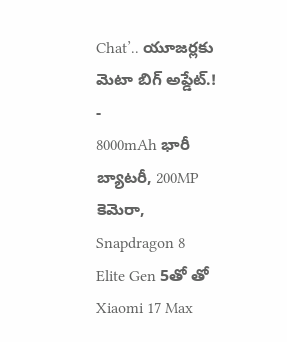Chat’.. యూజర్లకు మెటా బిగ్ అప్డేట్.!
-
8000mAh భారీ బ్యాటరీ, 200MP కెమెరా, Snapdragon 8 Elite Gen 5తో తో Xiaomi 17 Max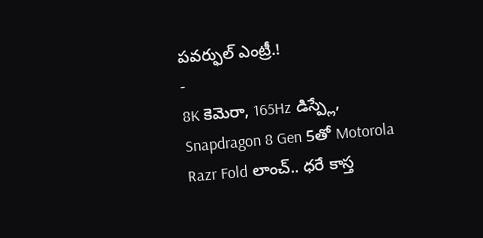పవర్ఫుల్ ఎంట్రీ.!
-
8K కెమెరా, 165Hz డిస్ప్లే, Snapdragon 8 Gen 5తో Motorola Razr Fold లాంచ్.. ధరే కాస్త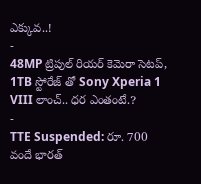ఎక్కువ..!
-
48MP ట్రిపుల్ రియర్ కెమెరా సెటప్, 1TB స్టోరేజ్ తో Sony Xperia 1 VIII లాంచ్.. ధర ఎంతంటే.?
-
TTE Suspended: రూ. 700 వందే భారత్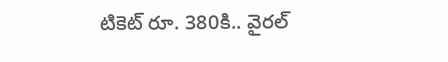టికెట్ రూ. 380కి.. వైరల్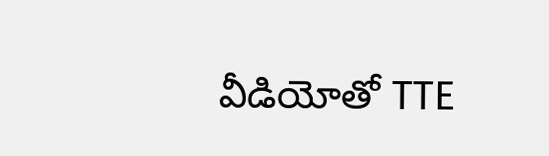వీడియోతో TTE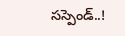సస్పెండ్..!